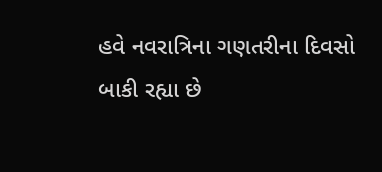હવે નવરાત્રિના ગણતરીના દિવસો બાકી રહ્યા છે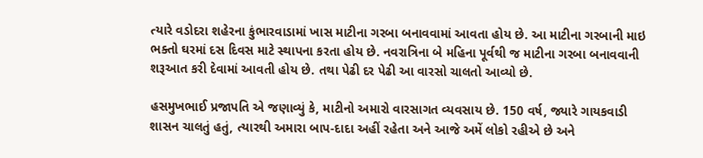ત્યારે વડોદરા શહેરના કુંભારવાડામાં ખાસ માટીના ગરબા બનાવવામાં આવતા હોય છે. આ માટીના ગરબાની માઇ ભક્તો ઘરમાં દસ દિવસ માટે સ્થાપના કરતા હોય છે. નવરાત્રિના બે મહિના પૂર્વથી જ માટીના ગરબા બનાવવાની શરૂઆત કરી દેવામાં આવતી હોય છે. તથા પેઢી દર પેઢી આ વારસો ચાલતો આવ્યો છે.

હસમુખભાઈ પ્રજાપતિ એ જણાવ્યું કે, માટીનો અમારો વારસાગત વ્યવસાય છે. 150 વર્ષ, જ્યારે ગાયકવાડી શાસન ચાલતું હતું, ત્યારથી અમારા બાપ-દાદા અહીં રહેતા અને આજે અમેં લોકો રહીએ છે અને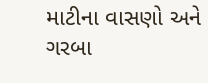માટીના વાસણો અને ગરબા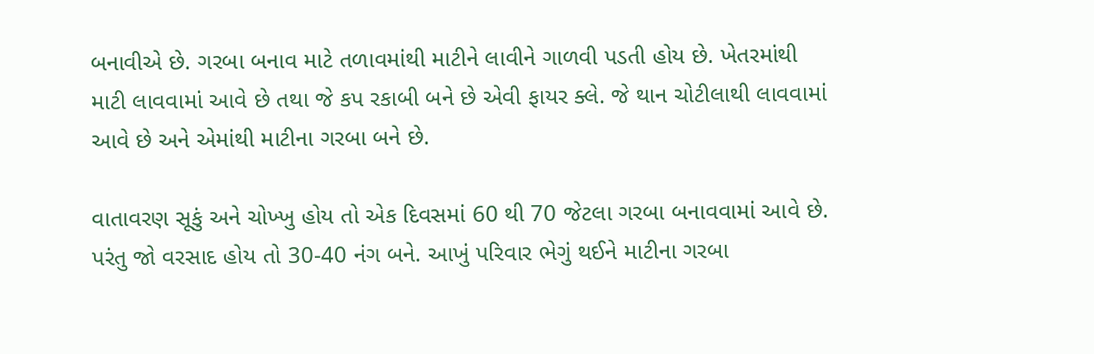બનાવીએ છે. ગરબા બનાવ માટે તળાવમાંથી માટીને લાવીને ગાળવી પડતી હોય છે. ખેતરમાંથી માટી લાવવામાં આવે છે તથા જે કપ રકાબી બને છે એવી ફાયર ક્લે. જે થાન ચોટીલાથી લાવવામાં આવે છે અને એમાંથી માટીના ગરબા બને છે.

વાતાવરણ સૂકું અને ચોખ્ખુ હોય તો એક દિવસમાં 60 થી 70 જેટલા ગરબા બનાવવામાં આવે છે. પરંતુ જો વરસાદ હોય તો 30-40 નંગ બને. આખું પરિવાર ભેગું થઈને માટીના ગરબા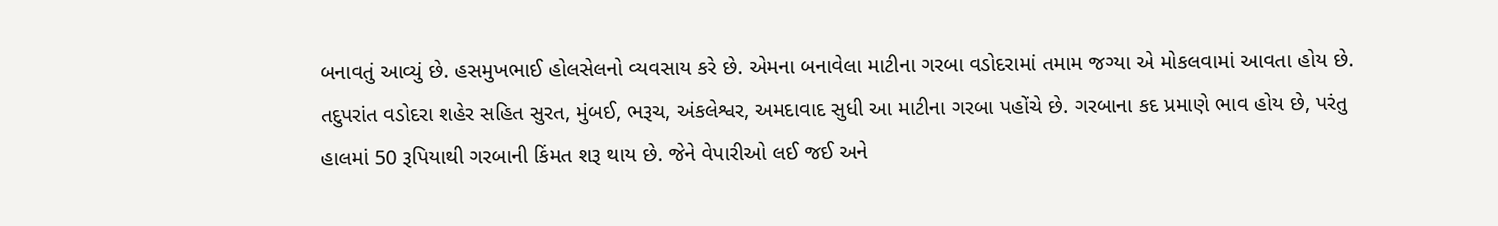બનાવતું આવ્યું છે. હસમુખભાઈ હોલસેલનો વ્યવસાય કરે છે. એમના બનાવેલા માટીના ગરબા વડોદરામાં તમામ જગ્યા એ મોકલવામાં આવતા હોય છે. તદુપરાંત વડોદરા શહેર સહિત સુરત, મુંબઈ, ભરૂચ, અંકલેશ્વર, અમદાવાદ સુધી આ માટીના ગરબા પહોંચે છે. ગરબાના કદ પ્રમાણે ભાવ હોય છે, પરંતુ હાલમાં 50 રૂપિયાથી ગરબાની કિંમત શરૂ થાય છે. જેને વેપારીઓ લઈ જઈ અને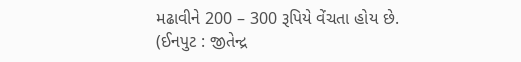મઢાવીને 200 – 300 રૂપિયે વેંચતા હોય છે.
(ઈનપુટ : જીતેન્દ્ર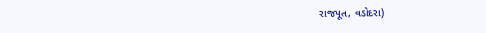રાજપૂત, વડોદરા)